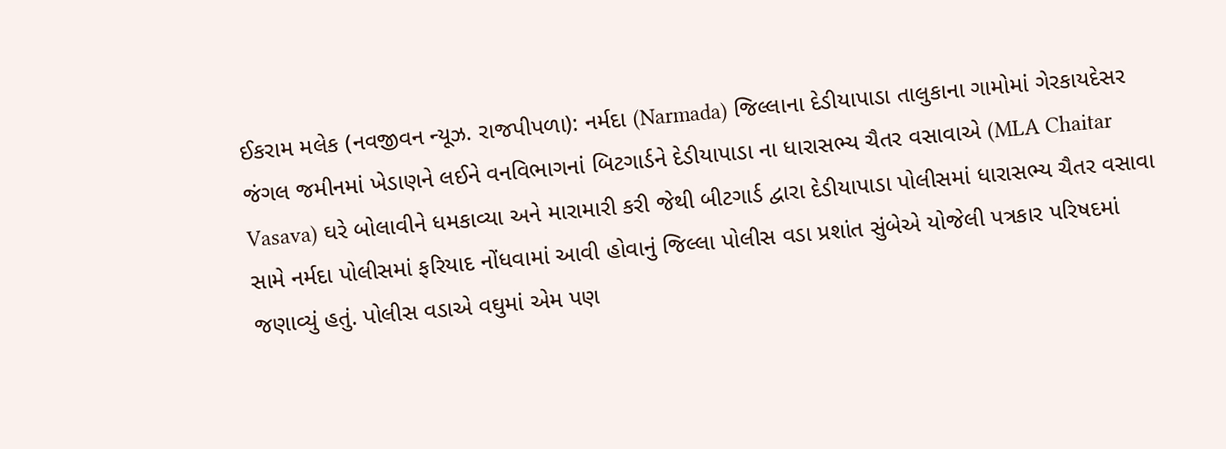ઈકરામ મલેક (નવજીવન ન્યૂઝ. રાજપીપળા): નર્મદા (Narmada) જિલ્લાના દેડીયાપાડા તાલુકાના ગામોમાં ગેરકાયદેસર જંગલ જમીનમાં ખેડાણને લઈને વનવિભાગનાં બિટગાર્ડને દેડીયાપાડા ના ધારાસભ્ય ચૈતર વસાવાએ (MLA Chaitar Vasava) ઘરે બોલાવીને ધમકાવ્યા અને મારામારી કરી જેથી બીટગાર્ડ દ્વારા દેડીયાપાડા પોલીસમાં ધારાસભ્ય ચૈતર વસાવા સામે નર્મદા પોલીસમાં ફરિયાદ નોંધવામાં આવી હોવાનું જિલ્લા પોલીસ વડા પ્રશાંત સુંબેએ યોજેલી પત્રકાર પરિષદમાં જણાવ્યું હતું. પોલીસ વડાએ વઘુમાં એમ પણ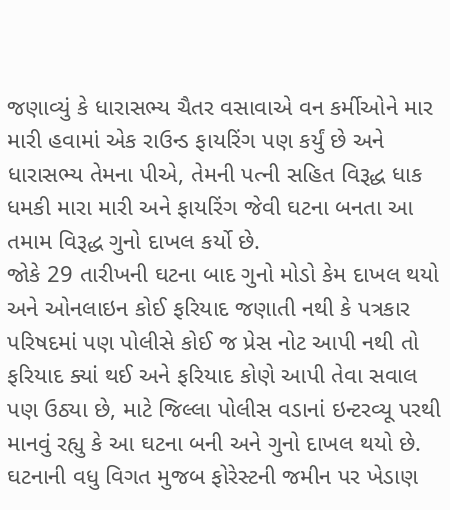જણાવ્યું કે ધારાસભ્ય ચૈતર વસાવાએ વન કર્મીઓને માર મારી હવામાં એક રાઉન્ડ ફાયરિંગ પણ કર્યું છે અને ધારાસભ્ય તેમના પીએ, તેમની પત્ની સહિત વિરૂદ્ધ ધાક ધમકી મારા મારી અને ફાયરિંગ જેવી ઘટના બનતા આ તમામ વિરૂદ્ધ ગુનો દાખલ કર્યો છે.
જોકે 29 તારીખની ઘટના બાદ ગુનો મોડો કેમ દાખલ થયો અને ઓનલાઇન કોઈ ફરિયાદ જણાતી નથી કે પત્રકાર પરિષદમાં પણ પોલીસે કોઈ જ પ્રેસ નોટ આપી નથી તો ફરિયાદ ક્યાં થઈ અને ફરિયાદ કોણે આપી તેવા સવાલ પણ ઉઠ્યા છે, માટે જિલ્લા પોલીસ વડાનાં ઇન્ટરવ્યૂ પરથી માનવું રહ્યુ કે આ ઘટના બની અને ગુનો દાખલ થયો છે.
ઘટનાની વધુ વિગત મુજબ ફોરેસ્ટની જમીન પર ખેડાણ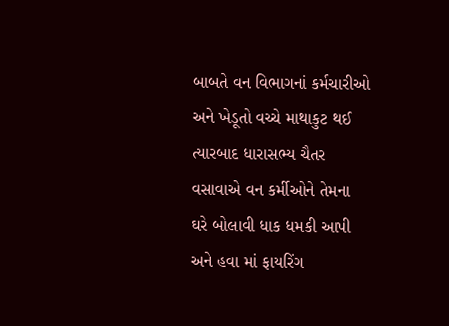બાબતે વન વિભાગનાં કર્મચારીઓ અને ખેડૂતો વચ્ચે માથાકુટ થઈ ત્યારબાદ ધારાસભ્ય ચૈતર વસાવાએ વન કર્મીઓને તેમના ઘરે બોલાવી ધાક ધમકી આપી અને હવા માં ફાયરિંગ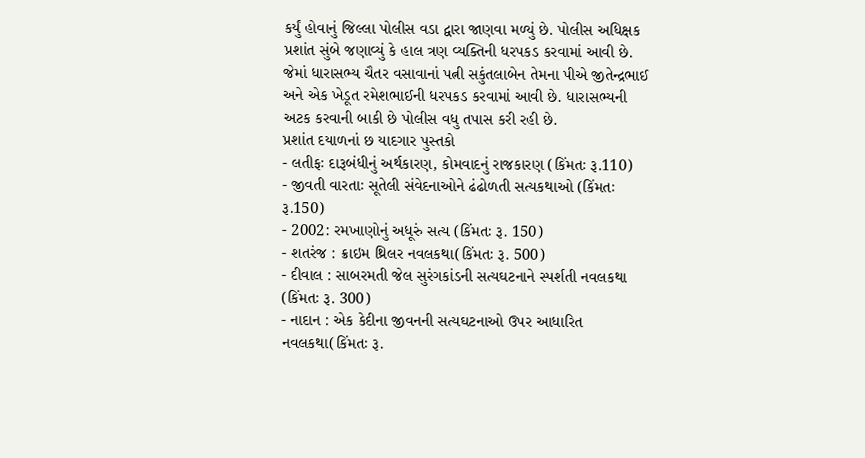કર્યું હોવાનું જિલ્લા પોલીસ વડા દ્વારા જાણવા મળ્યું છે. પોલીસ અધિક્ષક પ્રશાંત સુંબે જણાવ્યું કે હાલ ત્રણ વ્યક્તિની ધરપકડ કરવામાં આવી છે. જેમાં ધારાસભ્ય ચૈતર વસાવાનાં પત્ની સકુંતલાબેન તેમના પીએ જીતેન્દ્રભાઈ અને એક ખેડૂત રમેશભાઈની ધરપકડ કરવામાં આવી છે. ધારાસભ્યની અટક કરવાની બાકી છે પોલીસ વધુ તપાસ કરી રહી છે.
પ્રશાંત દયાળનાં છ યાદગાર પુસ્તકો
- લતીફઃ દારૂબંધીનું અર્થકારણ, કોમવાદનું રાજકારણ (કિંમતઃ રૂ.110)
- જીવતી વારતાઃ સૂતેલી સંવેદનાઓને ઢંઢોળતી સત્યકથાઓ (કિંમતઃ રૂ.150)
- 2002: રમખાણોનું અધૂરું સત્ય (કિંમતઃ રૂ. 150)
- શતરંજ : ક્રાઇમ થ્રિલર નવલકથા(કિંમતઃ રૂ. 500)
- દીવાલ : સાબરમતી જેલ સુરંગકાંડની સત્યઘટનાને સ્પર્શતી નવલકથા (કિંમતઃ રૂ. 300)
- નાદાન : એક કેદીના જીવનની સત્યઘટનાઓ ઉપર આધારિત નવલકથા(કિંમતઃ રૂ.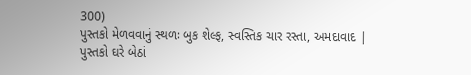300)
પુસ્તકો મેળવવાનું સ્થળઃ બુક શેલ્ફ, સ્વસ્તિક ચાર રસ્તા, અમદાવાદ | પુસ્તકો ઘરે બેઠાં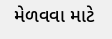મેળવવા માટે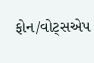ફોન/વોટ્સએપ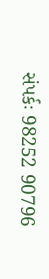સંપર્કઃ 98252 90796